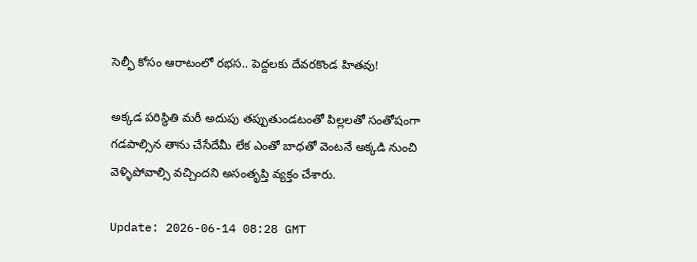సెల్ఫీ కోసం ఆరాటంలో ర‌భ‌స‌.. పెద్ద‌ల‌కు దేవ‌ర‌కొండ హిత‌వు!

అక్కడ పరిస్థితి మరీ అదుపు తప్పుతుండటంతో పిల్లలతో సంతోషంగా గడపాల్సిన తాను చేసేదేమీ లేక ఎంతో బాధతో వెంటనే అక్కడి నుంచి వెళ్ళిపోవాల్సి వచ్చిందని అసంతృప్తి వ్యక్తం చేశారు.

Update: 2026-06-14 08:28 GMT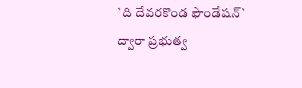`ది దేవరకొండ ఫౌండేషన్` ద్వారా ప్రభుత్వ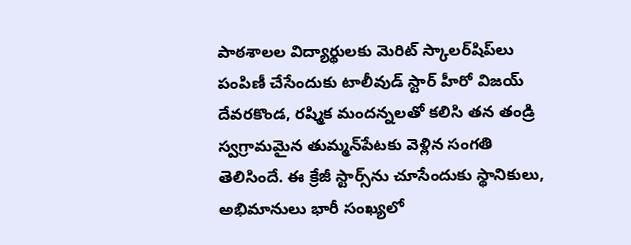పాఠశాలల విద్యార్థులకు మెరిట్ స్కాలర్‌షిప్‌లు పంపిణీ చేసేందుకు టాలీవుడ్ స్టార్ హీరో విజయ్ దేవరకొండ, రష్మిక మందన్నలతో కలిసి తన తండ్రి స్వగ్రామమైన తుమ్మన్‌పేటకు వెళ్లిన సంగతి తెలిసిందే. ఈ క్రేజీ స్టార్స్‌ను చూసేందుకు స్థానికులు, అభిమానులు భారీ సంఖ్యలో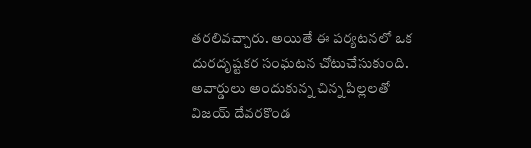తరలివచ్చారు. అయితే ఈ పర్యటనలో ఒక దురదృష్టకర సంఘటన చోటుచేసుకుంది. అవార్డులు అందుకున్న చిన్న పిల్లలతో విజయ్ దేవరకొండ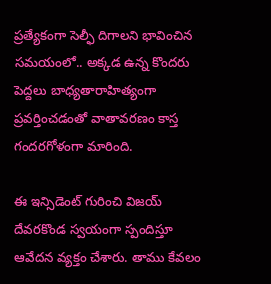ప్రత్యేకంగా సెల్ఫీ దిగాలని భావించిన సమయంలో.. అక్కడ ఉన్న కొందరు పెద్దలు బాధ్యతారాహిత్యంగా ప్రవర్తించడంతో వాతావరణం కాస్త గందరగోళంగా మారింది.

ఈ ఇన్సిడెంట్ గురించి విజయ్ దేవరకొండ స్వయంగా స్పందిస్తూ ఆవేదన వ్యక్తం చేశారు. తాము కేవలం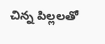చిన్న పిల్లలతో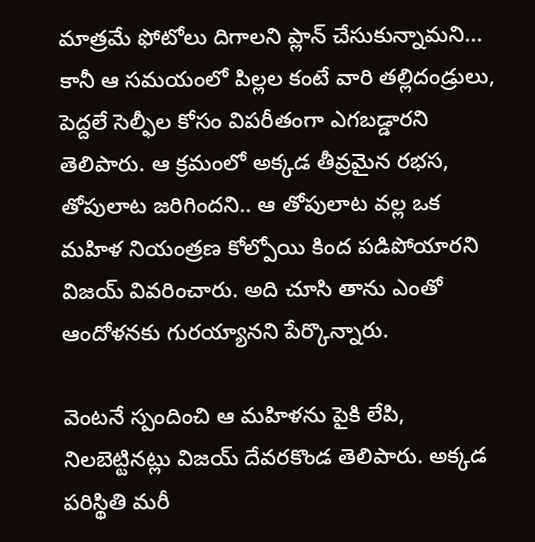మాత్రమే ఫోటోలు దిగాలని ప్లాన్ చేసుకున్నామని... కానీ ఆ సమయంలో పిల్లల కంటే వారి తల్లిదండ్రులు, పెద్దలే సెల్ఫీల కోసం విపరీతంగా ఎగబడ్డారని తెలిపారు. ఆ క్రమంలో అక్కడ తీవ్రమైన రభస, తోపులాట జరిగిందని.. ఆ తోపులాట వల్ల ఒక మహిళ నియంత్రణ కోల్పోయి కింద పడిపోయారని విజయ్ వివరించారు. అది చూసి తాను ఎంతో ఆందోళనకు గురయ్యానని పేర్కొన్నారు.

వెంటనే స్పందించి ఆ మహిళను పైకి లేపి, నిలబెట్టినట్లు విజయ్ దేవరకొండ తెలిపారు. అక్కడ పరిస్థితి మరీ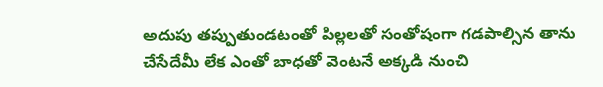అదుపు తప్పుతుండటంతో పిల్లలతో సంతోషంగా గడపాల్సిన తాను చేసేదేమీ లేక ఎంతో బాధతో వెంటనే అక్కడి నుంచి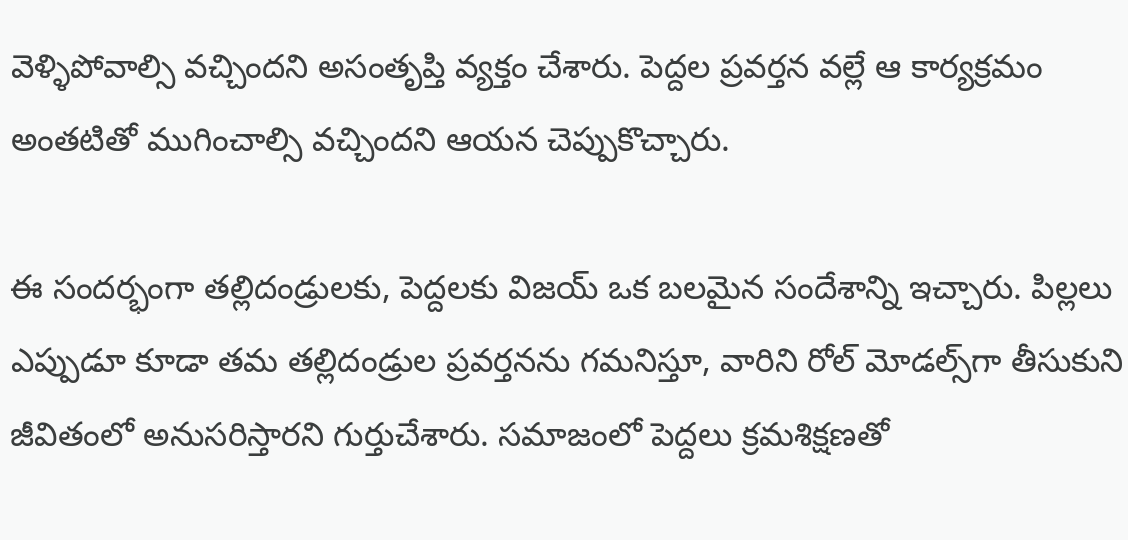వెళ్ళిపోవాల్సి వచ్చిందని అసంతృప్తి వ్యక్తం చేశారు. పెద్దల ప్రవర్తన వల్లే ఆ కార్యక్రమం అంతటితో ముగించాల్సి వచ్చిందని ఆయన చెప్పుకొచ్చారు.

ఈ సందర్భంగా తల్లిదండ్రులకు, పెద్దలకు విజయ్ ఒక బలమైన సందేశాన్ని ఇచ్చారు. పిల్లలు ఎప్పుడూ కూడా తమ తల్లిదండ్రుల ప్రవర్తనను గమనిస్తూ, వారిని రోల్ మోడల్స్‌గా తీసుకుని జీవితంలో అనుసరిస్తారని గుర్తుచేశారు. సమాజంలో పెద్దలు క్రమశిక్షణతో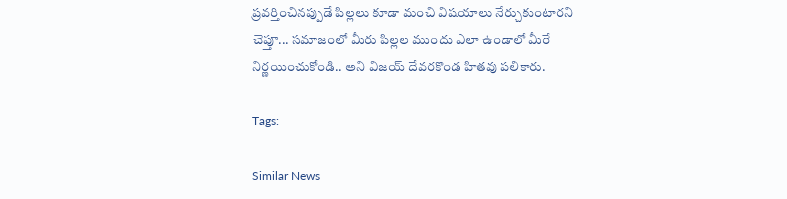ప్రవర్తించినప్పుడే పిల్లలు కూడా మంచి విషయాలు నేర్చుకుంటారని చెప్తూ... సమాజంలో మీరు పిల్లల ముందు ఎలా ఉండాలో మీరే నిర్ణయించుకోండి.. అని విజయ్ దేవరకొండ హితవు పలికారు.

Tags:

Similar News